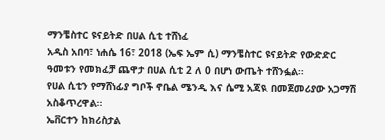ማንቼስተር ዩናይትድ በሀል ሲቲ ተሸነፈ
አዲስ አበባ፣ ነሐሴ 16፣ 2018 (ኤፍ ኤም ሲ) ማንቼስተር ዩናይትድ የውድድር ዓመቱን የመክፈቻ ጨዋታ በሀል ሲቲ 2 ለ 0 በሆነ ውጤት ተሸንፏል፡፡
የሀል ሲቲን የማሸነፊያ ግቦች ኖቤል ሜንዲ እና ሴሚ አጃዪ በመጀመሪያው አጋማሽ አስቆጥረዋል፡፡
ኤቨርተን ከክሪስታል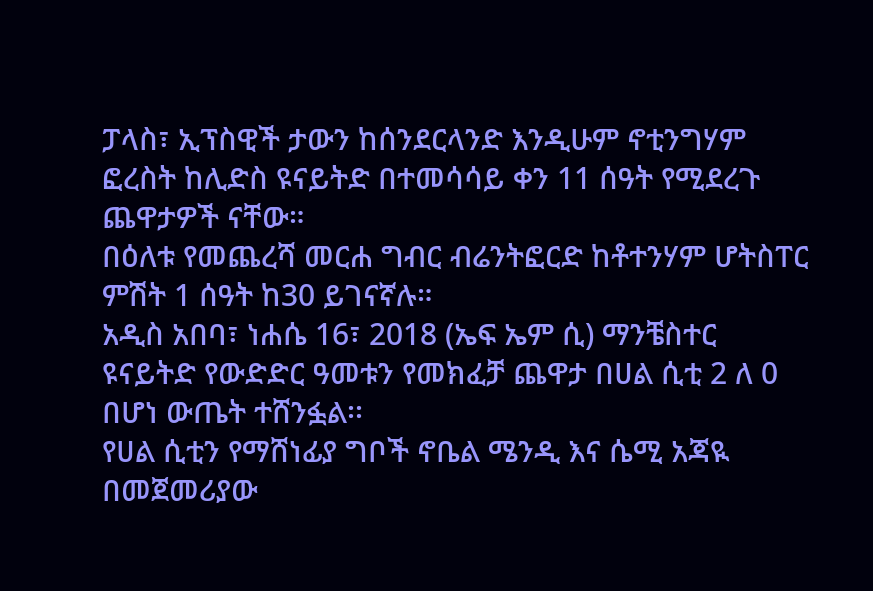ፓላስ፣ ኢፕስዊች ታውን ከሰንደርላንድ እንዲሁም ኖቲንግሃም ፎረስት ከሊድስ ዩናይትድ በተመሳሳይ ቀን 11 ሰዓት የሚደረጉ ጨዋታዎች ናቸው።
በዕለቱ የመጨረሻ መርሐ ግብር ብሬንትፎርድ ከቶተንሃም ሆትስፐር ምሽት 1 ሰዓት ከ30 ይገናኛሉ።
አዲስ አበባ፣ ነሐሴ 16፣ 2018 (ኤፍ ኤም ሲ) ማንቼስተር ዩናይትድ የውድድር ዓመቱን የመክፈቻ ጨዋታ በሀል ሲቲ 2 ለ 0 በሆነ ውጤት ተሸንፏል፡፡
የሀል ሲቲን የማሸነፊያ ግቦች ኖቤል ሜንዲ እና ሴሚ አጃዪ በመጀመሪያው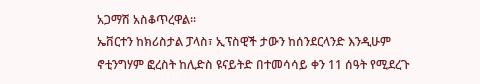አጋማሽ አስቆጥረዋል፡፡
ኤቨርተን ከክሪስታል ፓላስ፣ ኢፕስዊች ታውን ከሰንደርላንድ እንዲሁም ኖቲንግሃም ፎረስት ከሊድስ ዩናይትድ በተመሳሳይ ቀን 11 ሰዓት የሚደረጉ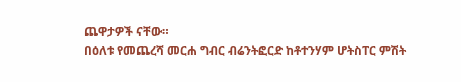ጨዋታዎች ናቸው።
በዕለቱ የመጨረሻ መርሐ ግብር ብሬንትፎርድ ከቶተንሃም ሆትስፐር ምሽት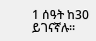1 ሰዓት ከ30 ይገናኛሉ።